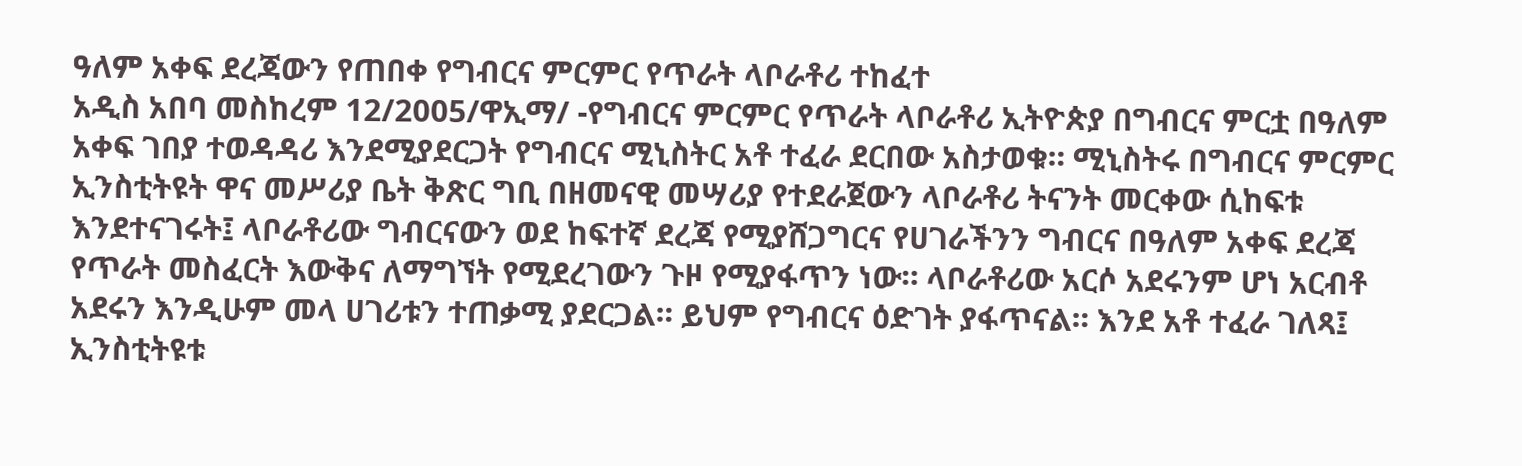ዓለም አቀፍ ደረጃውን የጠበቀ የግብርና ምርምር የጥራት ላቦራቶሪ ተከፈተ
አዲስ አበባ መስከረም 12/2005/ዋኢማ/ -የግብርና ምርምር የጥራት ላቦራቶሪ ኢትዮጵያ በግብርና ምርቷ በዓለም አቀፍ ገበያ ተወዳዳሪ እንደሚያደርጋት የግብርና ሚኒስትር አቶ ተፈራ ደርበው አስታወቁ። ሚኒስትሩ በግብርና ምርምር ኢንስቲትዩት ዋና መሥሪያ ቤት ቅጽር ግቢ በዘመናዊ መሣሪያ የተደራጀውን ላቦራቶሪ ትናንት መርቀው ሲከፍቱ እንደተናገሩት፤ ላቦራቶሪው ግብርናውን ወደ ከፍተኛ ደረጃ የሚያሸጋግርና የሀገራችንን ግብርና በዓለም አቀፍ ደረጃ የጥራት መስፈርት እውቅና ለማግኘት የሚደረገውን ጉዞ የሚያፋጥን ነው። ላቦራቶሪው አርሶ አደሩንም ሆነ አርብቶ አደሩን እንዲሁም መላ ሀገሪቱን ተጠቃሚ ያደርጋል። ይህም የግብርና ዕድገት ያፋጥናል። እንደ አቶ ተፈራ ገለጻ፤ ኢንስቲትዩቱ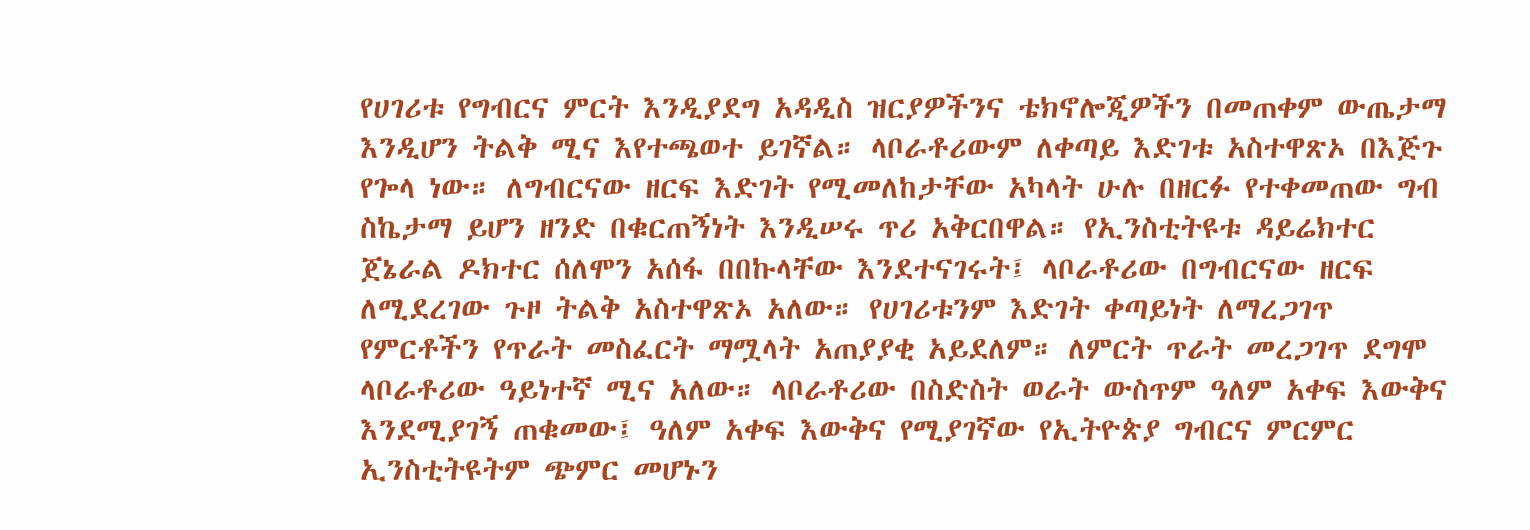የሀገሪቱ የግብርና ምርት እንዲያደግ አዳዲስ ዝርያዎችንና ቴክኖሎጂዎችን በመጠቀም ውጤታማ እንዲሆን ትልቅ ሚና እየተጫወተ ይገኛል። ላቦራቶሪውም ለቀጣይ እድገቱ አስተዋጽኦ በእጅጉ የጐላ ነው። ለግብርናው ዘርፍ እድገት የሚመለከታቸው አካላት ሁሉ በዘርፉ የተቀመጠው ግብ ስኬታማ ይሆን ዘንድ በቁርጠኝነት እንዲሠሩ ጥሪ አቅርበዋል። የኢንስቲትዩቱ ዳይሬክተር ጀኔራል ዶክተር ሰለሞን አሰፋ በበኩላቸው እንደተናገሩት፤ ላቦራቶሪው በግብርናው ዘርፍ ለሚደረገው ጉዞ ትልቅ አስተዋጽኦ አለው። የሀገሪቱንም እድገት ቀጣይነት ለማረጋገጥ የምርቶችን የጥራት መስፈርት ማሟላት አጠያያቂ አይደለም። ለምርት ጥራት መረጋገጥ ደግሞ ላቦራቶሪው ዓይነተኛ ሚና አለው። ላቦራቶሪው በስድስት ወራት ውስጥም ዓለም አቀፍ እውቅና እንደሚያገኝ ጠቁመው፤ ዓለም አቀፍ እውቅና የሚያገኛው የኢትዮጵያ ግብርና ምርምር ኢንስቲትዩትም ጭምር መሆኑን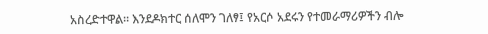አስረድተዋል። እንደዶክተር ሰለሞን ገለፃ፤ የአርሶ አደሩን የተመራማሪዎችን ብሎ